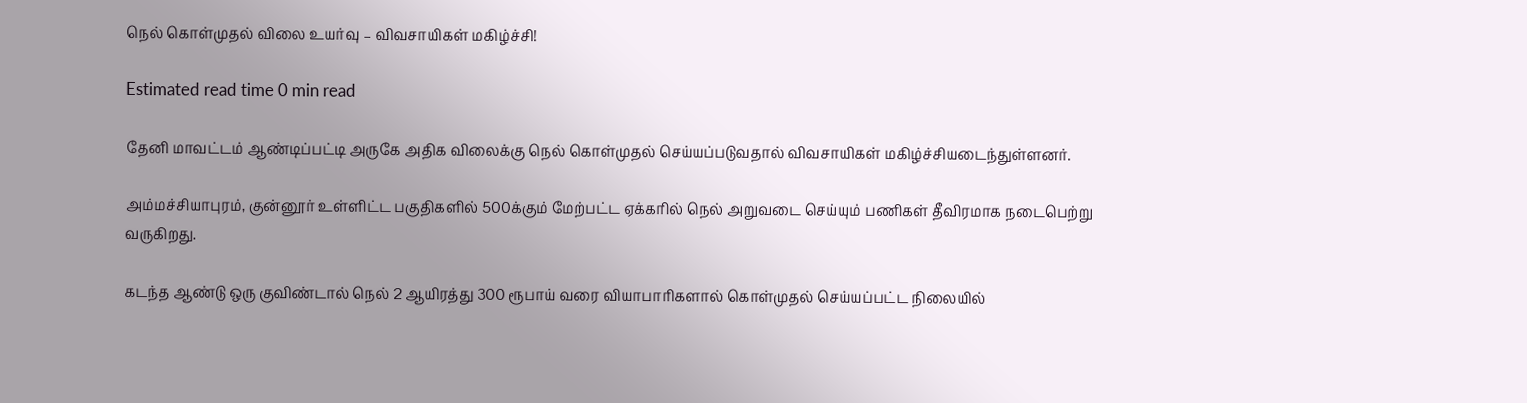நெல் கொள்முதல் விலை உயர்வு – விவசாயிகள் மகிழ்ச்சி!

Estimated read time 0 min read

தேனி மாவட்டம் ஆண்டிப்பட்டி அருகே அதிக விலைக்கு நெல் கொள்முதல் செய்யப்படுவதால் விவசாயிகள் மகிழ்ச்சியடைந்துள்ளனர்.

அம்மச்சியாபுரம், குன்னூர் உள்ளிட்ட பகுதிகளில் 500க்கும் மேற்பட்ட ஏக்கரில் நெல் அறுவடை செய்யும் பணிகள் தீவிரமாக நடைபெற்று வருகிறது.

கடந்த ஆண்டு ஒரு குவிண்டால் நெல் 2 ஆயிரத்து 300 ரூபாய் வரை வியாபாரிகளால் கொள்முதல் செய்யப்பட்ட நிலையில்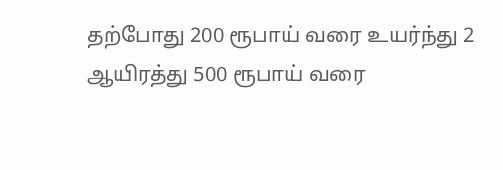தற்போது 200 ரூபாய் வரை உயர்ந்து 2 ஆயிரத்து 500 ரூபாய் வரை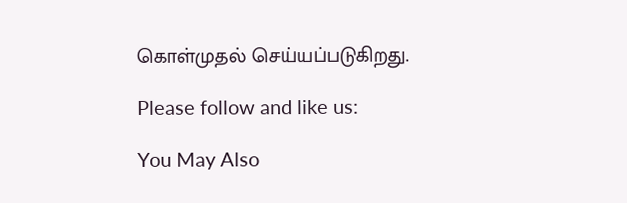கொள்முதல் செய்யப்படுகிறது.

Please follow and like us:

You May Also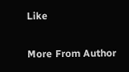Like

More From Author